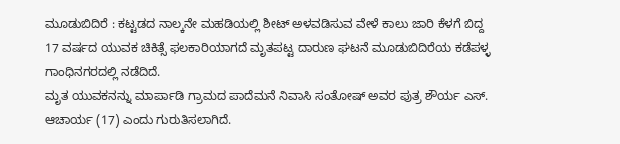ಮೂಡುಬಿದಿರೆ : ಕಟ್ಟಡದ ನಾಲ್ಕನೇ ಮಹಡಿಯಲ್ಲಿ ಶೀಟ್ ಅಳವಡಿಸುವ ವೇಳೆ ಕಾಲು ಜಾರಿ ಕೆಳಗೆ ಬಿದ್ದ 17 ವರ್ಷದ ಯುವಕ ಚಿಕಿತ್ಸೆ ಫಲಕಾರಿಯಾಗದೆ ಮೃತಪಟ್ಟ ದಾರುಣ ಘಟನೆ ಮೂಡುಬಿದಿರೆಯ ಕಡೆಪಳ್ಳ ಗಾಂಧಿನಗರದಲ್ಲಿ ನಡೆದಿದೆ.
ಮೃತ ಯುವಕನನ್ನು ಮಾರ್ಪಾಡಿ ಗ್ರಾಮದ ಪಾದೆಮನೆ ನಿವಾಸಿ ಸಂತೋಷ್ ಅವರ ಪುತ್ರ ಶೌರ್ಯ ಎಸ್. ಆಚಾರ್ಯ (17) ಎಂದು ಗುರುತಿಸಲಾಗಿದೆ.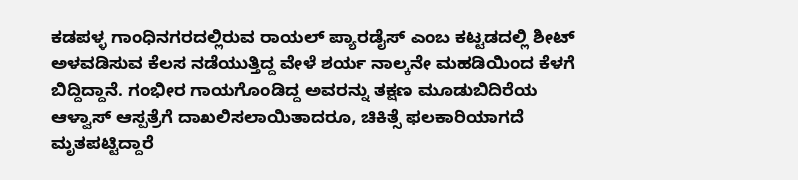ಕಡಪಳ್ಳ ಗಾಂಧಿನಗರದಲ್ಲಿರುವ ರಾಯಲ್ ಪ್ಯಾರಡೈಸ್ ಎಂಬ ಕಟ್ಟಡದಲ್ಲಿ ಶೀಟ್ ಅಳವಡಿಸುವ ಕೆಲಸ ನಡೆಯುತ್ತಿದ್ದ ವೇಳೆ ಶರ್ಯ ನಾಲ್ಕನೇ ಮಹಡಿಯಿಂದ ಕೆಳಗೆ ಬಿದ್ದಿದ್ದಾನೆ. ಗಂಭೀರ ಗಾಯಗೊಂಡಿದ್ದ ಅವರನ್ನು ತಕ್ಷಣ ಮೂಡುಬಿದಿರೆಯ ಆಳ್ವಾಸ್ ಆಸ್ಪತ್ರೆಗೆ ದಾಖಲಿಸಲಾಯಿತಾದರೂ, ಚಿಕಿತ್ಸೆ ಫಲಕಾರಿಯಾಗದೆ ಮೃತಪಟ್ಟಿದ್ದಾರೆ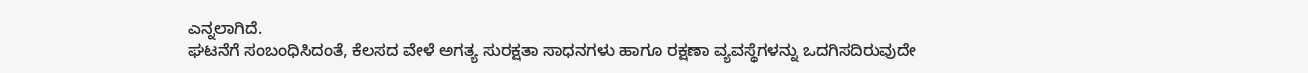ಎನ್ನಲಾಗಿದೆ.
ಘಟನೆಗೆ ಸಂಬಂಧಿಸಿದಂತೆ, ಕೆಲಸದ ವೇಳೆ ಅಗತ್ಯ ಸುರಕ್ಷತಾ ಸಾಧನಗಳು ಹಾಗೂ ರಕ್ಷಣಾ ವ್ಯವಸ್ಥೆಗಳನ್ನು ಒದಗಿಸದಿರುವುದೇ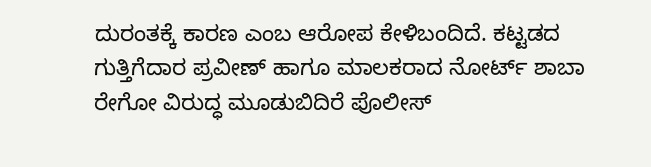ದುರಂತಕ್ಕೆ ಕಾರಣ ಎಂಬ ಆರೋಪ ಕೇಳಿಬಂದಿದೆ. ಕಟ್ಟಡದ ಗುತ್ತಿಗೆದಾರ ಪ್ರವೀಣ್ ಹಾಗೂ ಮಾಲಕರಾದ ನೋರ್ಟ್ ಶಾಬಾ ರೇಗೋ ವಿರುದ್ಧ ಮೂಡುಬಿದಿರೆ ಪೊಲೀಸ್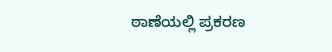ಠಾಣೆಯಲ್ಲಿ ಪ್ರಕರಣ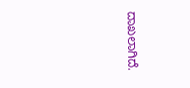ದಾಖಲಾಗಿದೆ.